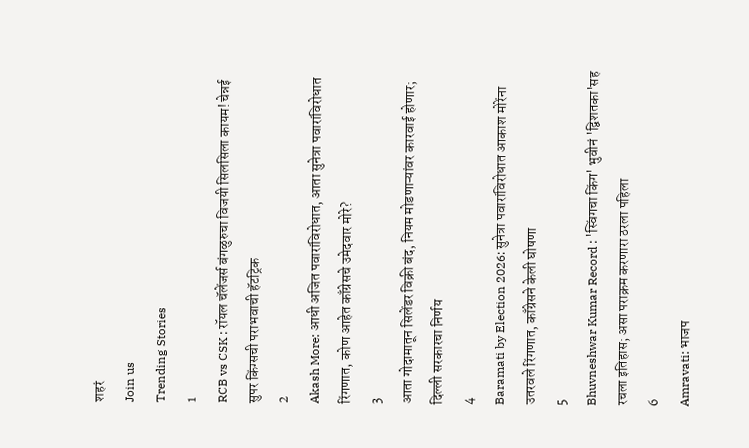शहरं
Join us
Trending Stories
1
RCB vs CSK : रॉयल चॅलेंजर्स बंगळुरुचा विजयी सिलसिला कायम! चेन्नई सुपर किंग्सची पराभवाची हॅटट्रिक
2
Akash More: आधी अजित पवारांविरोधात, आता सुनेत्रा पवारांविरोधात रिंगणात, कोण आहेत काँग्रेसचे उमेदवार मोरे?
3
आता गोदामातून सिलेंडर विक्री बंद, नियम मोडणाऱ्यांवर कारवाई होणार; दिल्ली सरकारचा निर्णय
4
Baramati by Election 2026: सुनेत्रा पवारांविरोधात आकाश मोरेंना उतरवले रिंगणात, काँग्रेसने केली घोषणा
5
Bhuvneshwar Kumar Record : 'स्विंगचा किंग' भुवीनं 'द्विशतका'सह रचला इतिहास; असा पराक्रम करणारा ठरला पहिला
6
Amravati: भाजप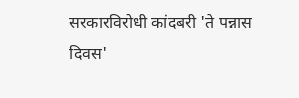सरकारविरोधी कांदबरी 'ते पन्नास दिवस'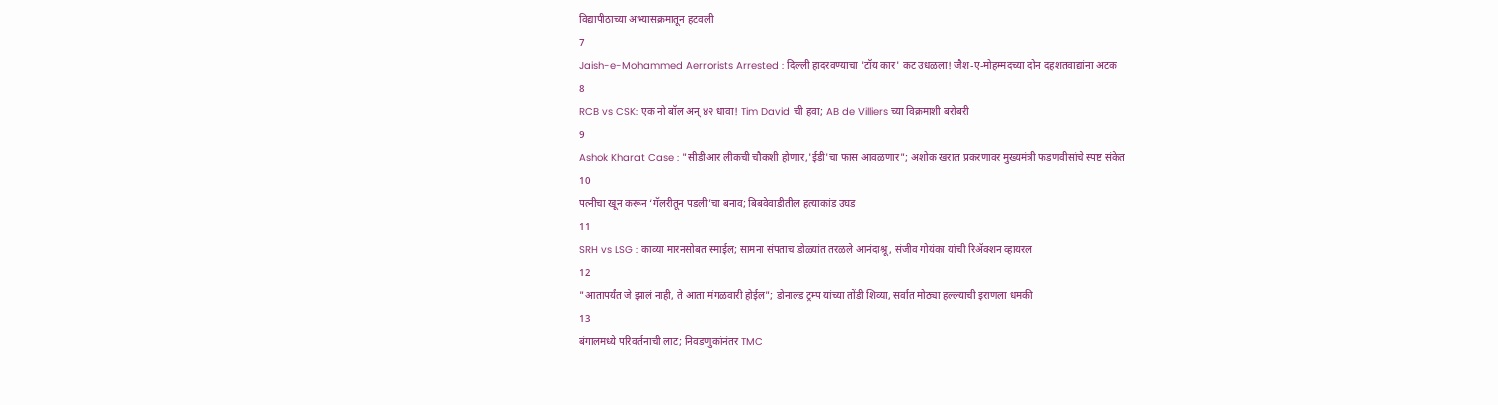विद्यापीठाच्या अभ्यासक्रमातून हटवली
7
Jaish-e-Mohammed Aerrorists Arrested : दिल्ली हादरवण्याचा 'टॉय कार' कट उधळला! जैश-ए-मोहम्मदच्या दोन दहशतवाद्यांना अटक
8
RCB vs CSK: एक नो बॉल अन् ४२ धावा! Tim David ची हवा; AB de Villiers च्या विक्रमाशी बरोबरी
9
Ashok Kharat Case : "सीडीआर लीकची चौकशी होणार,'ईडी'चा फास आवळणार"; अशोक खरात प्रकरणावर मुख्यमंत्री फडणवीसांचे स्पष्ट संकेत
10
पत्नीचा खून करून ‘गॅलरीतून पडली’चा बनाव; बिबवेवाडीतील हत्याकांड उघड
11
SRH vs LSG : काव्या मारनसोबत स्माईल; सामना संपताच डोळ्यांत तरळले आनंदाश्रू, संजीव गोयंका यांची रिॲक्शन व्हायरल
12
"आतापर्यंत जे झालं नाही, ते आता मंगळवारी होईल"; डोनाल्ड ट्रम्प यांच्या तोंडी शिव्या, सर्वात मोठ्या हल्ल्याची इराणला धमकी
13
बंगालमध्ये परिवर्तनाची लाट; निवडणुकांनंतर TMC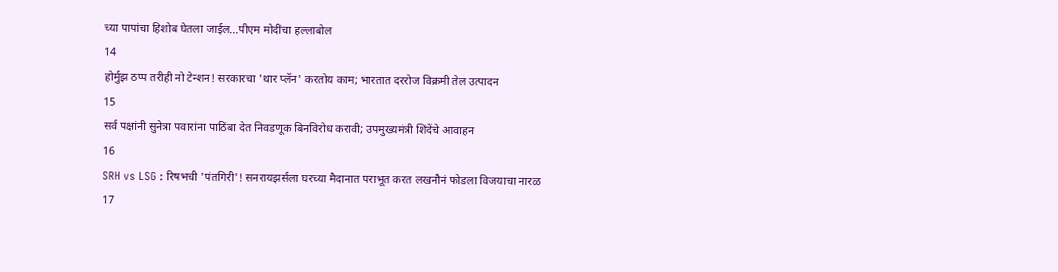च्या पापांचा हिशोब घेतला जाईल...पीएम मोदींचा हल्लाबोल
14
होर्मुझ ठप्प तरीही नो टेन्शन! सरकारचा 'थार प्लॅन' करतोय काम; भारतात दररोज विक्रमी तेल उत्पादन
15
सर्व पक्षांनी सुनेत्रा पवारांना पाठिंबा देत निवडणूक बिनविरोध करावी; उपमुख्यमंत्री शिंदेंचे आवाहन
16
SRH vs LSG : रिषभची 'पंतगिरी'! सनरायझर्सला घरच्या मैदानात पराभूत करत लखनौनं फोडला विजयाचा नारळ
17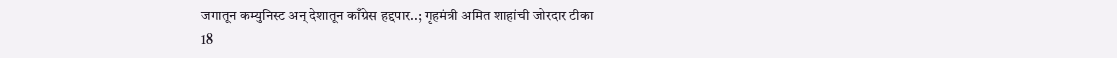जगातून कम्युनिस्ट अन् देशातून काँग्रेस हद्दपार..; गृहमंत्री अमित शाहांची जोरदार टीका
18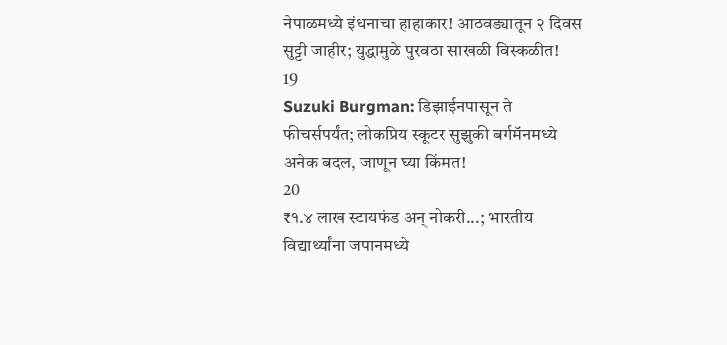नेपाळमध्ये इंधनाचा हाहाकार! आठवड्यातून २ दिवस सुट्टी जाहीर; युद्धामुळे पुरवठा साखळी विस्कळीत!
19
Suzuki Burgman: डिझाईनपासून ते फीचर्सपर्यंत; लोकप्रिय स्कूटर सुझुकी बर्गमॅनमध्ये अनेक बदल, जाणून घ्या किंमत!
20
₹१.४ लाख स्टायफंड अन् नोकरी...; भारतीय विद्यार्थ्यांना जपानमध्ये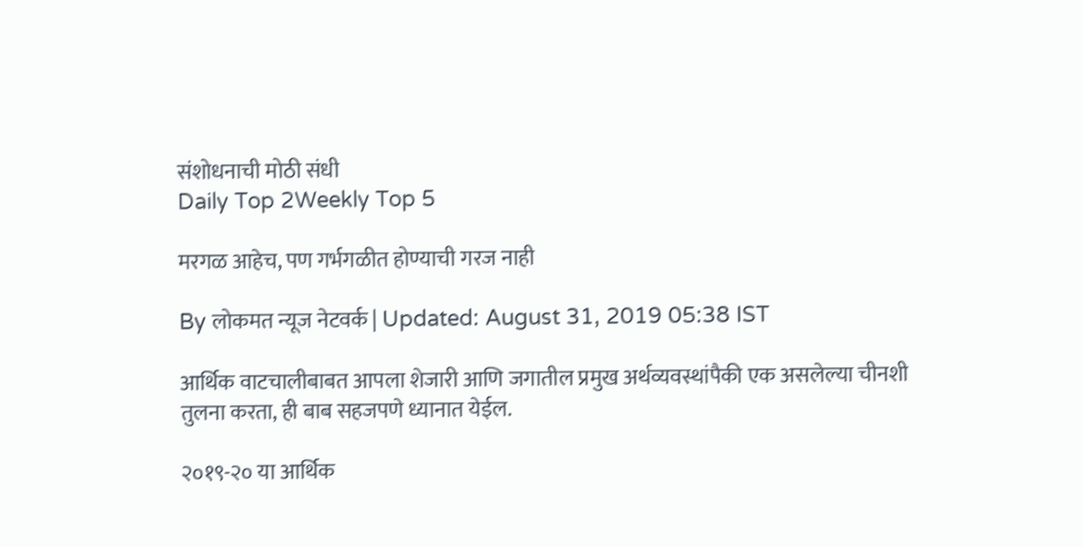संशोधनाची मोठी संधी
Daily Top 2Weekly Top 5

मरगळ आहेच, पण गर्भगळीत होण्याची गरज नाही

By लोकमत न्यूज नेटवर्क | Updated: August 31, 2019 05:38 IST

आर्थिक वाटचालीबाबत आपला शेजारी आणि जगातील प्रमुख अर्थव्यवस्थांपैकी एक असलेल्या चीनशी तुलना करता, ही बाब सहजपणे ध्यानात येईल.

२०१९-२० या आर्थिक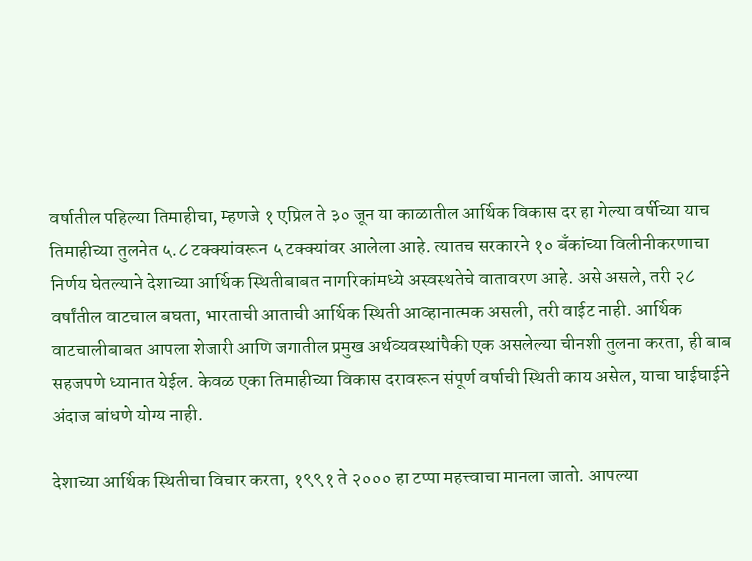वर्षातील पहिल्या तिमाहीचा, म्हणजे १ एप्रिल ते ३० जून या काळातील आर्थिक विकास दर हा गेल्या वर्षीच्या याच तिमाहीच्या तुलनेत ५.८ टक्क्यांवरून ५ टक्क्यांवर आलेला आहे. त्यातच सरकारने १० बँकांच्या विलीनीकरणाचा निर्णय घेतल्याने देशाच्या आर्थिक स्थितीबाबत नागरिकांमध्ये अस्वस्थतेचे वातावरण आहे. असे असले, तरी २८ वर्षांतील वाटचाल बघता, भारताची आताची आर्थिक स्थिती आव्हानात्मक असली, तरी वाईट नाही. आर्थिक वाटचालीबाबत आपला शेजारी आणि जगातील प्रमुख अर्थव्यवस्थांपैकी एक असलेल्या चीनशी तुलना करता, ही बाब सहजपणे ध्यानात येईल. केवळ एका तिमाहीच्या विकास दरावरून संपूर्ण वर्षाची स्थिती काय असेल, याचा घाईघाईने अंदाज बांधणे योग्य नाही.

देशाच्या आर्थिक स्थितीचा विचार करता, १९९१ ते २००० हा टप्पा महत्त्वाचा मानला जातो. आपल्या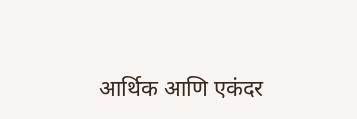आर्थिक आणि एकंदर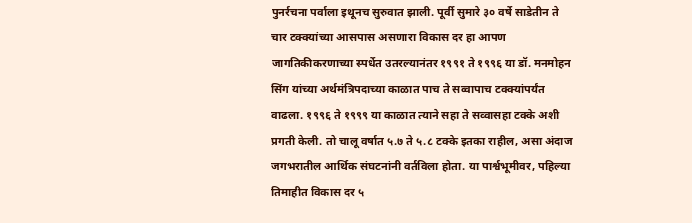पुनर्रचना पर्वाला इथूनच सुरुवात झाली. पूर्वी सुमारे ३० वर्षे साडेतीन ते चार टक्क्यांच्या आसपास असणारा विकास दर हा आपण जागतिकीकरणाच्या स्पर्धेत उतरल्यानंतर १९९१ ते १९९६ या डॉ. मनमोहन सिंग यांच्या अर्थमंत्रिपदाच्या काळात पाच ते सव्वापाच टक्क्यांपर्यंत वाढला. १९९६ ते १९९९ या काळात त्याने सहा ते सव्वासहा टक्के अशी प्रगती केली. तो चालू वर्षात ५.७ ते ५.८ टक्के इतका राहील, असा अंदाज जगभरातील आर्थिक संघटनांनी वर्तविला होता. या पार्श्वभूमीवर, पहिल्या तिमाहीत विकास दर ५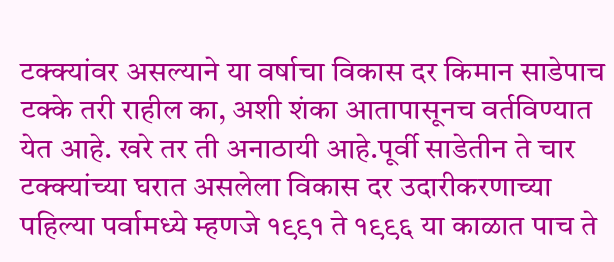टक्क्यांवर असल्याने या वर्षाचा विकास दर किमान साडेपाच टक्के तरी राहील का, अशी शंका आतापासूनच वर्तविण्यात येत आहे. खरे तर ती अनाठायी आहे.पूर्वी साडेतीन ते चार टक्क्यांच्या घरात असलेला विकास दर उदारीकरणाच्या पहिल्या पर्वामध्ये म्हणजे १९९१ ते १९९६ या काळात पाच ते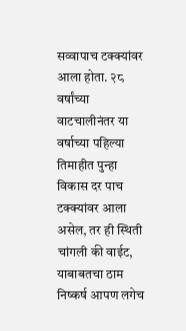सव्वापाच टक्क्यांवर आला होता. २८ वर्षांच्या वाटचालीनंतर या वर्षाच्या पहिल्या तिमाहीत पुन्हा विकास दर पाच टक्क्यांवर आला असेल, तर ही स्थिती चांगली की वाईट, याबाबतचा ठाम निष्कर्ष आपण लगेच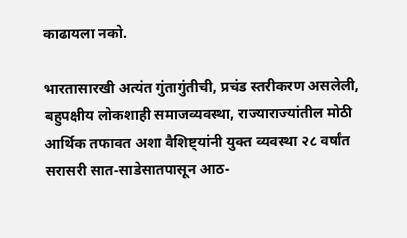काढायला नको.

भारतासारखी अत्यंत गुंतागुंतीची, प्रचंड स्तरीकरण असलेली, बहुपक्षीय लोकशाही समाजव्यवस्था, राज्याराज्यांतील मोठी आर्थिक तफावत अशा वैशिष्ट्यांनी युक्त व्यवस्था २८ वर्षांत सरासरी सात-साडेसातपासून आठ-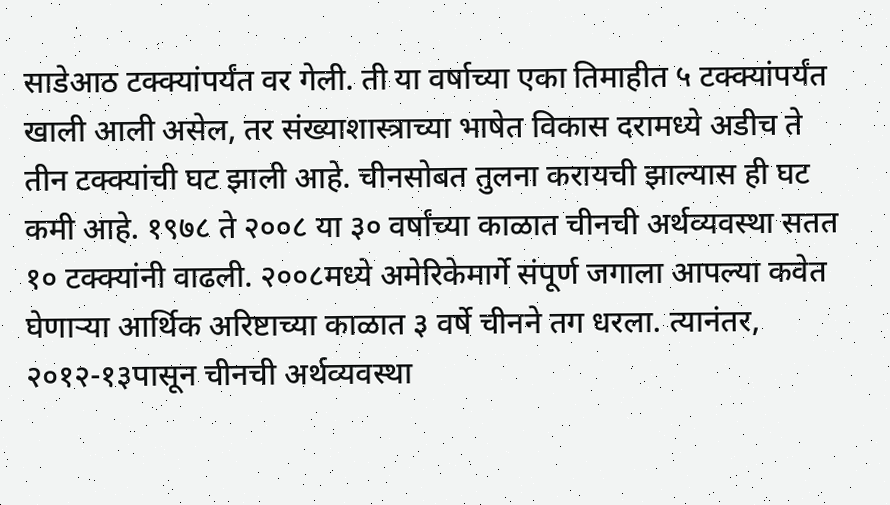साडेआठ टक्क्यांपर्यंत वर गेली. ती या वर्षाच्या एका तिमाहीत ५ टक्क्यांपर्यंत खाली आली असेल, तर संख्याशास्त्राच्या भाषेत विकास दरामध्ये अडीच ते तीन टक्क्यांची घट झाली आहे. चीनसोबत तुलना करायची झाल्यास ही घट कमी आहे. १९७८ ते २००८ या ३० वर्षांच्या काळात चीनची अर्थव्यवस्था सतत १० टक्क्यांनी वाढली. २००८मध्ये अमेरिकेमार्गे संपूर्ण जगाला आपल्या कवेत घेणाऱ्या आर्थिक अरिष्टाच्या काळात ३ वर्षे चीनने तग धरला. त्यानंतर, २०१२-१३पासून चीनची अर्थव्यवस्था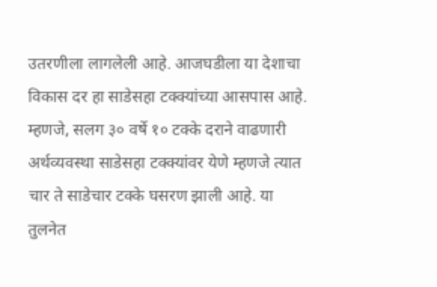उतरणीला लागलेली आहे. आजघडीला या देशाचा विकास दर हा साडेसहा टक्क्यांच्या आसपास आहे. म्हणजे, सलग ३० वर्षे १० टक्के दराने वाढणारी अर्थव्यवस्था साडेसहा टक्क्यांवर येणे म्हणजे त्यात चार ते साडेचार टक्के घसरण झाली आहे. या तुलनेत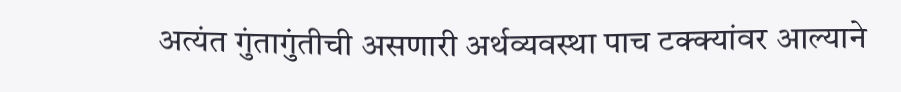अत्यंत गुंतागुंतीची असणारी अर्थव्यवस्था पाच टक्क्यांवर आल्याने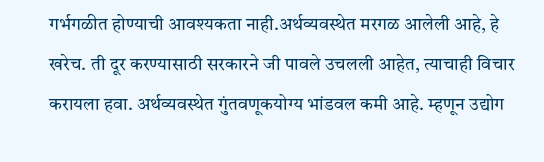गर्भगळीत होण्याची आवश्यकता नाही.अर्थव्यवस्थेत मरगळ आलेली आहे, हे खरेच. ती दूर करण्यासाठी सरकारने जी पावले उचलली आहेत, त्याचाही विचार करायला हवा. अर्थव्यवस्थेत गुंतवणूकयोग्य भांडवल कमी आहे. म्हणून उद्योग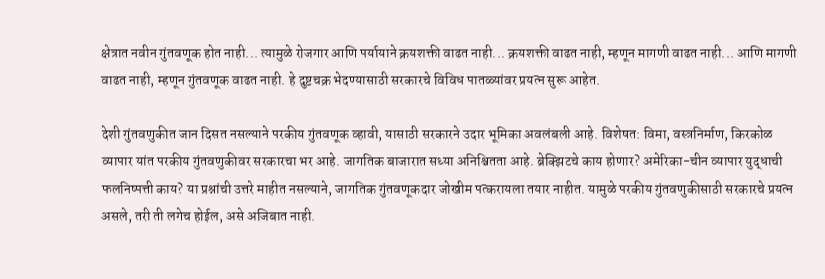क्षेत्रात नवीन गुंतवणूक होत नाही... त्यामुळे रोजगार आणि पर्यायाने क्रयशक्ती वाढत नाही... क्रयशक्ती वाढत नाही, म्हणून मागणी वाढत नाही... आणि मागणी वाढत नाही, म्हणून गुंतवणूक वाढत नाही. हे दुष्टचक्र भेदण्यासाठी सरकारचे विविध पातळ्यांवर प्रयत्न सुरू आहेत.

देशी गुंतवणुकीत जान दिसत नसल्याने परकीय गुंतवणूक व्हावी, यासाठी सरकारने उदार भूमिका अवलंबली आहे. विशेषत: विमा, वस्त्रनिर्माण, किरकोळ व्यापार यांत परकीय गुंतवणुकीवर सरकारचा भर आहे. जागतिक बाजारात सध्या अनिश्चितता आहे. ब्रेक्झिटचे काय होणार? अमेरिका-चीन व्यापार युद्धाची फलनिष्पत्ती काय? या प्रश्नांची उत्तरे माहीत नसल्याने, जागतिक गुंतवणूकदार जोखीम पत्करायला तयार नाहीत. यामुळे परकीय गुंतवणुकीसाठी सरकारचे प्रयत्न असले, तरी ती लगेच होईल, असे अजिबात नाही.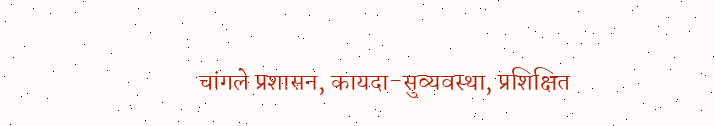चांगले प्रशासन, कायदा-सुव्यवस्था, प्रशिक्षित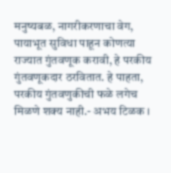मनुष्यबळ, नागरीकरणाचा वेग, पायाभूत सुविधा पाहून कोणत्या राज्यात गुंतवणूक करावी, हे परकीय गुंतवणूकदार ठरवितात. हे पाहता, परकीय गुंतवणुकीची फळे लगेच मिळणे शक्य नाही.- अभय टिळक ।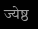ज्येष्ठ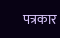पत्रकार